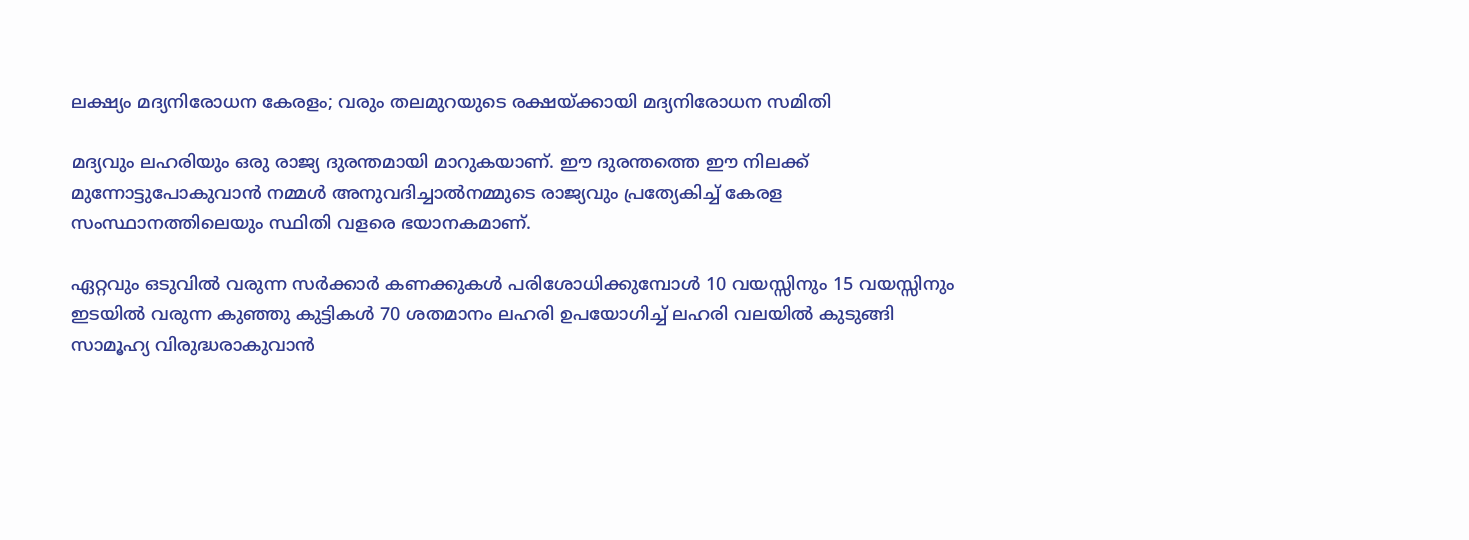ലക്ഷ്യം മദ്യനിരോധന കേരളം; വരും തലമുറയുടെ രക്ഷയ്ക്കായി മദ്യനിരോധന സമിതി

മദ്യവും ലഹരിയും ഒരു രാജ്യ ദുരന്തമായി മാറുകയാണ്. ഈ ദുരന്തത്തെ ഈ നിലക്ക് മുന്നോട്ടുപോകുവാൻ നമ്മൾ അനുവദിച്ചാൽനമ്മുടെ രാജ്യവും പ്രത്യേകിച്ച് കേരള സംസ്ഥാനത്തിലെയും സ്ഥിതി വളരെ ഭയാനകമാണ്.

ഏറ്റവും ഒടുവിൽ വരുന്ന സർക്കാർ കണക്കുകൾ പരിശോധിക്കുമ്പോൾ 10 വയസ്സിനും 15 വയസ്സിനും ഇടയിൽ വരുന്ന കുഞ്ഞു കുട്ടികൾ 70 ശതമാനം ലഹരി ഉപയോഗിച്ച് ലഹരി വലയിൽ കുടുങ്ങി സാമൂഹ്യ വിരുദ്ധരാകുവാൻ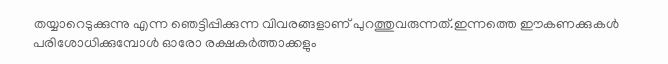തയ്യാറെടുക്കുന്നു എന്ന ഞെട്ടിപ്പിക്കുന്ന വിവരങ്ങളാണ് പുറത്തുവരുന്നത്.ഇന്നത്തെ ഈകണക്കുകൾ പരിശോധിക്കുമ്പോൾ ഓരോ രക്ഷകർത്താക്കളും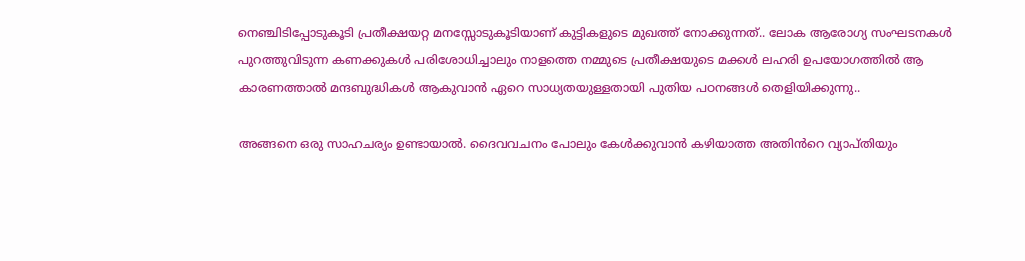നെഞ്ചിടിപ്പോടുകൂടി പ്രതീക്ഷയറ്റ മനസ്സോടുകൂടിയാണ് കുട്ടികളുടെ മുഖത്ത് നോക്കുന്നത്.. ലോക ആരോഗ്യ സംഘടനകൾ പുറത്തുവിടുന്ന കണക്കുകൾ പരിശോധിച്ചാലും നാളത്തെ നമ്മുടെ പ്രതീക്ഷയുടെ മക്കൾ ലഹരി ഉപയോഗത്തിൽ ആ കാരണത്താൽ മന്ദബുദ്ധികൾ ആകുവാൻ ഏറെ സാധ്യതയുള്ളതായി പുതിയ പഠനങ്ങൾ തെളിയിക്കുന്നു..

അങ്ങനെ ഒരു സാഹചര്യം ഉണ്ടായാൽ. ദൈവവചനം പോലും കേൾക്കുവാൻ കഴിയാത്ത അതിൻറെ വ്യാപ്തിയും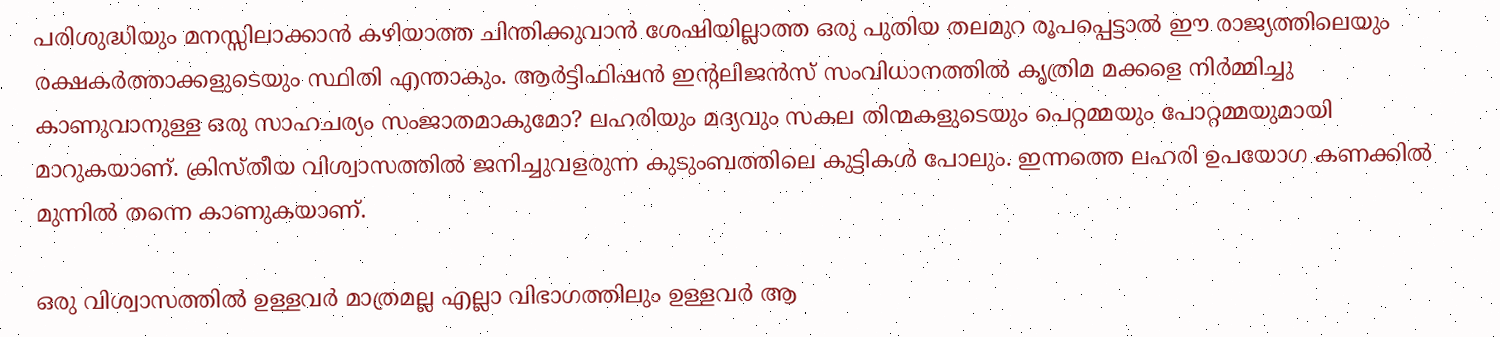പരിശുദ്ധിയും മനസ്സിലാക്കാൻ കഴിയാത്ത ചിന്തിക്കുവാൻ ശേഷിയില്ലാത്ത ഒരു പുതിയ തലമുറ രൂപപ്പെട്ടാൽ ഈ രാജ്യത്തിലെയും രക്ഷകർത്താക്കളുടെയും സ്ഥിതി എന്താകും. ആർട്ടിഫിഷൻ ഇന്റലിജൻസ് സംവിധാനത്തിൽ കൃത്രിമ മക്കളെ നിർമ്മിച്ചു കാണുവാനുള്ള ഒരു സാഹചര്യം സംജാതമാകുമോ? ലഹരിയും മദ്യവും സകല തിന്മകളുടെയും പെറ്റമ്മയും പോറ്റമ്മയുമായി മാറുകയാണ്. ക്രിസ്തീയ വിശ്വാസത്തിൽ ജനിച്ചുവളരുന്ന കുടുംബത്തിലെ കുട്ടികൾ പോലും. ഇന്നത്തെ ലഹരി ഉപയോഗ കണക്കിൽ മുന്നിൽ തന്നെ കാണുകയാണ്.

ഒരു വിശ്വാസത്തിൽ ഉള്ളവർ മാത്രമല്ല എല്ലാ വിഭാഗത്തിലും ഉള്ളവർ ആ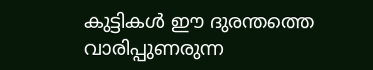കുട്ടികൾ ഈ ദുരന്തത്തെ വാരിപ്പുണരുന്ന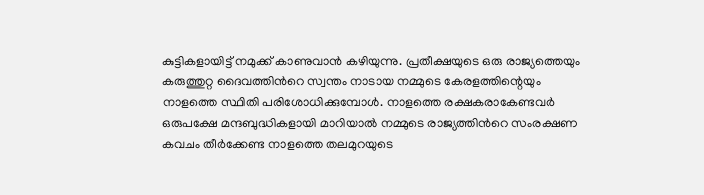കുട്ടികളായിട്ട് നമുക്ക് കാണുവാൻ കഴിയുന്നു. പ്രതീക്ഷയുടെ ഒരു രാജ്യത്തെയും കരുത്തുറ്റ ദൈവത്തിൻറെ സ്വന്തം നാടായ നമ്മുടെ കേരളത്തിന്റെയും നാളത്തെ സ്ഥിതി പരിശോധിക്കുമ്പോൾ. നാളത്തെ രക്ഷകരാകേണ്ടവർ ഒരുപക്ഷേ മന്ദബുദ്ധികളായി മാറിയാൽ നമ്മുടെ രാജ്യത്തിൻറെ സംരക്ഷണ കവചം തീർക്കേണ്ട നാളത്തെ തലമുറയുടെ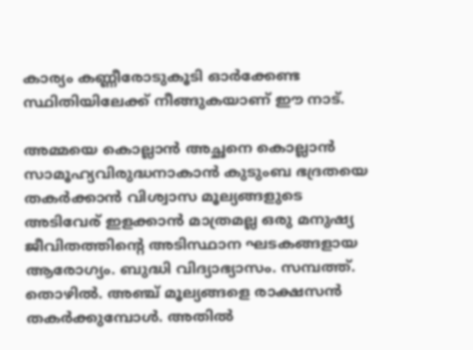കാര്യം കണ്ണീരോടുകൂടി ഓർക്കേണ്ട സ്ഥിതിയിലേക്ക് നീങ്ങുകയാണ് ഈ നാട്.

അമ്മയെ കൊല്ലാൻ അച്ഛനെ കൊല്ലാൻ സാമൂഹ്യവിരുദ്ധനാകാൻ കുടുംബ ഭദ്രതയെ തകർക്കാൻ വിശ്വാസ മൂല്യങ്ങളുടെ അടിവേര് ഇളക്കാൻ മാത്രമല്ല ഒരു മനുഷ്യ ജീവിതത്തിന്റെ അടിസ്ഥാന ഘടകങ്ങളായ ആരോഗ്യം. ബുദ്ധി വിദ്യാഭ്യാസം. സമ്പത്ത്. തൊഴിൽ. അഞ്ച് മൂല്യങ്ങളെ രാക്ഷസൻ തകർക്കുമ്പോൾ. അതിൽ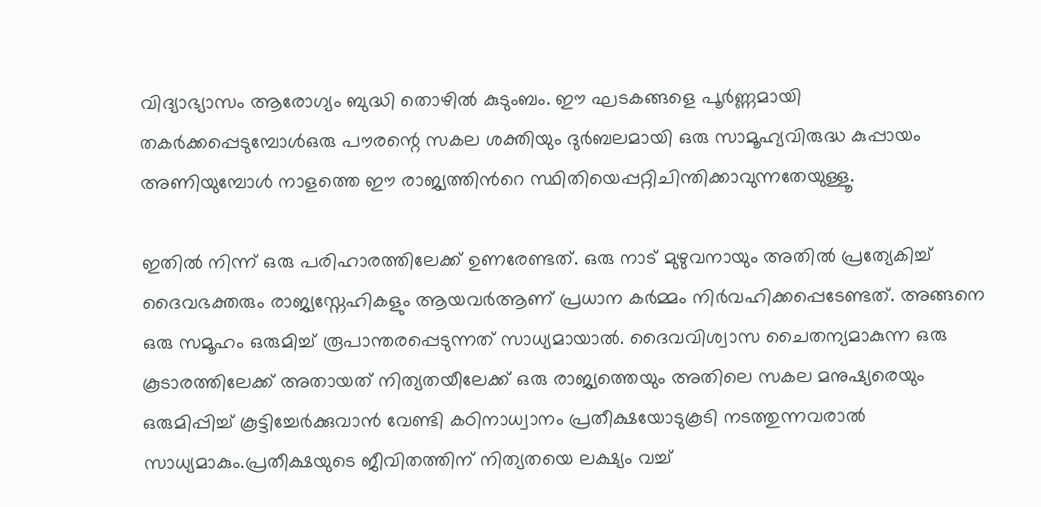വിദ്യാഭ്യാസം ആരോഗ്യം ബുദ്ധി തൊഴിൽ കുടുംബം. ഈ ഘടകങ്ങളെ പൂർണ്ണമായി തകർക്കപ്പെടുമ്പോൾഒരു പൗരന്റെ സകല ശക്തിയും ദുർബലമായി ഒരു സാമൂഹ്യവിരുദ്ധ കുപ്പായം അണിയുമ്പോൾ നാളത്തെ ഈ രാജ്യത്തിൻറെ സ്ഥിതിയെപ്പറ്റിചിന്തിക്കാവുന്നതേയുള്ളൂ.

ഇതിൽ നിന്ന് ഒരു പരിഹാരത്തിലേക്ക് ഉണരേണ്ടത്. ഒരു നാട് മുഴുവനായും അതിൽ പ്രത്യേകിച്ച് ദൈവഭക്തരും രാജ്യസ്നേഹികളും ആയവർആണ് പ്രധാന കർമ്മം നിർവഹിക്കപ്പെടേണ്ടത്. അങ്ങനെ ഒരു സമൂഹം ഒരുമിച്ച് രൂപാന്തരപ്പെടുന്നത് സാധ്യമായാൽ. ദൈവവിശ്വാസ ചൈതന്യമാകുന്ന ഒരു കൂടാരത്തിലേക്ക് അതായത് നിത്യതയീലേക്ക് ഒരു രാജ്യത്തെയും അതിലെ സകല മനുഷ്യരെയും ഒരുമിപ്പിച്ച് കൂട്ടിച്ചേർക്കുവാൻ വേണ്ടി കഠിനാധ്വാനം പ്രതീക്ഷയോടുകൂടി നടത്തുന്നവരാൽ സാധ്യമാകും.പ്രതീക്ഷയുടെ ജീവിതത്തിന് നിത്യതയെ ലക്ഷ്യം വച്ച്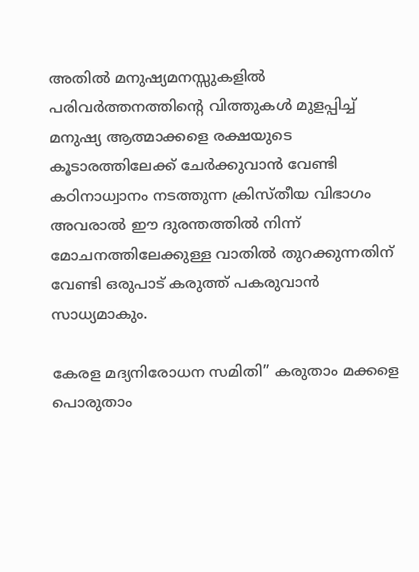അതിൽ മനുഷ്യമനസ്സുകളിൽ പരിവർത്തനത്തിന്റെ വിത്തുകൾ മുളപ്പിച്ച് മനുഷ്യ ആത്മാക്കളെ രക്ഷയുടെ കൂടാരത്തിലേക്ക് ചേർക്കുവാൻ വേണ്ടി കഠിനാധ്വാനം നടത്തുന്ന ക്രിസ്തീയ വിഭാഗം അവരാൽ ഈ ദുരന്തത്തിൽ നിന്ന് മോചനത്തിലേക്കുള്ള വാതിൽ തുറക്കുന്നതിന് വേണ്ടി ഒരുപാട് കരുത്ത് പകരുവാൻ സാധ്യമാകും.

കേരള മദ്യനിരോധന സമിതി” കരുതാം മക്കളെ പൊരുതാം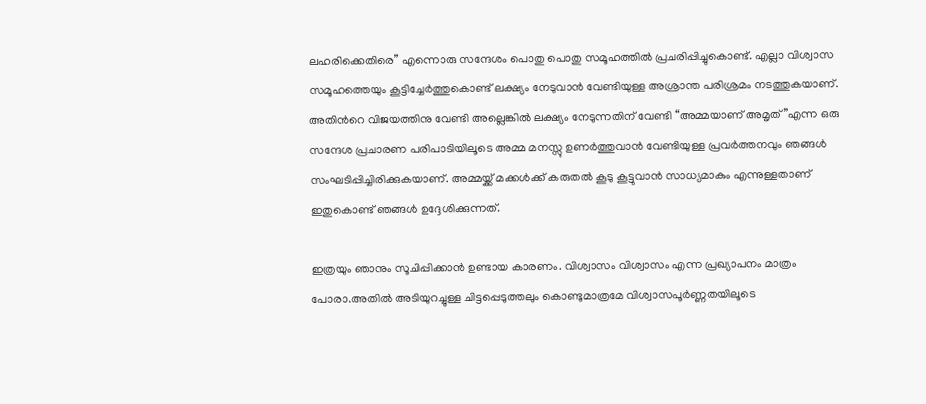ലഹരിക്കെതിരെ” എന്നൊരു സന്ദേശം പൊതു പൊതു സമൂഹത്തിൽ പ്രചരിപ്പിച്ചുകൊണ്ട്. എല്ലാ വിശ്വാസ സമൂഹത്തെയും കൂട്ടിച്ചേർത്തുകൊണ്ട് ലക്ഷ്യം നേടുവാൻ വേണ്ടിയുള്ള അശ്രാന്ത പരിശ്രമം നടത്തുകയാണ്. അതിൻറെ വിജയത്തിനു വേണ്ടി അല്ലെങ്കിൽ ലക്ഷ്യം നേടുന്നതിന് വേണ്ടി “അമ്മയാണ് അമൃത്”എന്ന ഒരു സന്ദേശ പ്രചാരണ പരിപാടിയിലൂടെ അമ്മ മനസ്സു ഉണർത്തുവാൻ വേണ്ടിയുള്ള പ്രവർത്തനവും ഞങ്ങൾ സംഘടിപ്പിച്ചിരിക്കുകയാണ്. അമ്മയ്ക്ക് മക്കൾക്ക് കരുതൽ കൂടു കൂട്ടുവാൻ സാധ്യമാകും എന്നുള്ളതാണ് ഇതുകൊണ്ട് ഞങ്ങൾ ഉദ്ദേശിക്കുന്നത്.

ഇത്രയും ഞാനും സൂചിപ്പിക്കാൻ ഉണ്ടായ കാരണം. വിശ്വാസം വിശ്വാസം എന്ന പ്രഖ്യാപനം മാത്രം പോരാ.അതിൽ അടിയുറച്ചുള്ള ചിട്ടപ്പെടുത്തലും കൊണ്ടുമാത്രമേ വിശ്വാസപൂർണ്ണതയിലൂടെ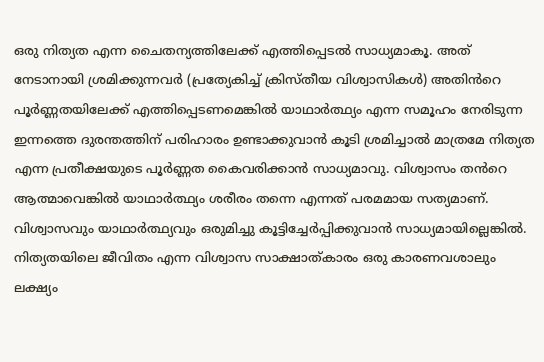ഒരു നിത്യത എന്ന ചൈതന്യത്തിലേക്ക് എത്തിപ്പെടൽ സാധ്യമാകൂ. അത് നേടാനായി ശ്രമിക്കുന്നവർ (പ്രത്യേകിച്ച് ക്രിസ്തീയ വിശ്വാസികൾ) അതിൻറെ പൂർണ്ണതയിലേക്ക് എത്തിപ്പെടണമെങ്കിൽ യാഥാർത്ഥ്യം എന്ന സമൂഹം നേരിടുന്ന ഇന്നത്തെ ദുരന്തത്തിന് പരിഹാരം ഉണ്ടാക്കുവാൻ കൂടി ശ്രമിച്ചാൽ മാത്രമേ നിത്യത എന്ന പ്രതീക്ഷയുടെ പൂർണ്ണത കൈവരിക്കാൻ സാധ്യമാവു. വിശ്വാസം തൻറെ ആത്മാവെങ്കിൽ യാഥാർത്ഥ്യം ശരീരം തന്നെ എന്നത് പരമമായ സത്യമാണ്. വിശ്വാസവും യാഥാർത്ഥ്യവും ഒരുമിച്ചു കൂട്ടിച്ചേർപ്പിക്കുവാൻ സാധ്യമായില്ലെങ്കിൽ. നിത്യതയിലെ ജീവിതം എന്ന വിശ്വാസ സാക്ഷാത്കാരം ഒരു കാരണവശാലും ലക്ഷ്യം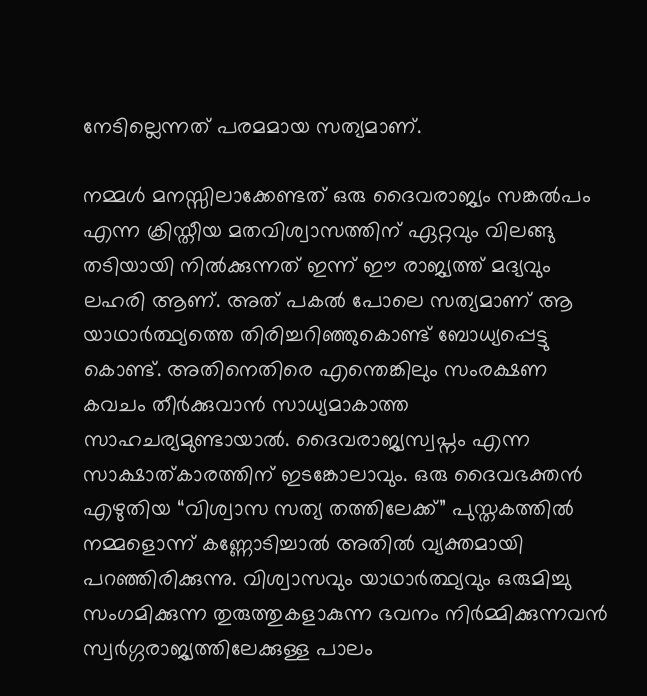നേടില്ലെന്നത് പരമമായ സത്യമാണ്.

നമ്മൾ മനസ്സിലാക്കേണ്ടത് ഒരു ദൈവരാജ്യം സങ്കൽപം എന്ന ക്രിസ്തീയ മതവിശ്വാസത്തിന് ഏറ്റവും വിലങ്ങു തടിയായി നിൽക്കുന്നത് ഇന്ന് ഈ രാജ്യത്ത് മദ്യവും ലഹരി ആണ്. അത് പകൽ പോലെ സത്യമാണ് ആ യാഥാർത്ഥ്യത്തെ തിരിച്ചറിഞ്ഞുകൊണ്ട് ബോധ്യപ്പെട്ടു കൊണ്ട്. അതിനെതിരെ എന്തെങ്കിലും സംരക്ഷണ കവചം തീർക്കുവാൻ സാധ്യമാകാത്ത സാഹചര്യമുണ്ടായാൽ. ദൈവരാജ്യസ്വപ്നം എന്ന സാക്ഷാത്കാരത്തിന് ഇടങ്കോലാവും. ഒരു ദൈവഭക്തൻ എഴുതിയ “വിശ്വാസ സത്യ തത്തിലേക്ക്” പുസ്തകത്തിൽ നമ്മളൊന്ന് കണ്ണോടിച്ചാൽ അതിൽ വ്യക്തമായി പറഞ്ഞിരിക്കുന്നു. വിശ്വാസവും യാഥാർത്ഥ്യവും ഒരുമിച്ചു സംഗമിക്കുന്ന തുരുത്തുകളാകുന്ന ഭവനം നിർമ്മിക്കുന്നവൻ സ്വർഗ്ഗരാജ്യത്തിലേക്കുള്ള പാലം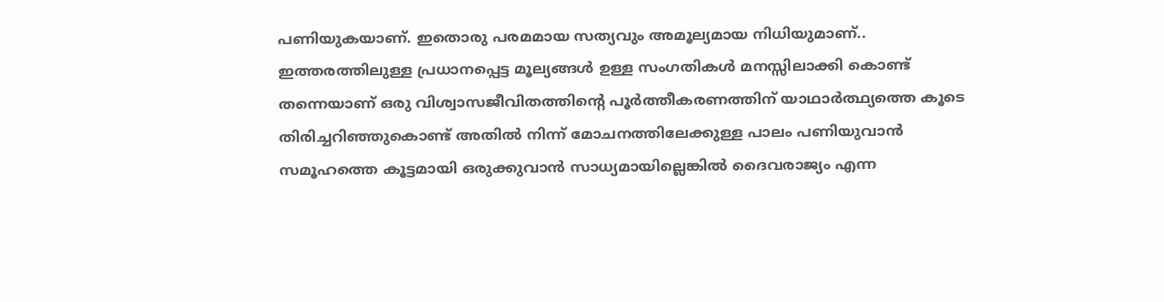പണിയുകയാണ്. ഇതൊരു പരമമായ സത്യവും അമൂല്യമായ നിധിയുമാണ്.. ഇത്തരത്തിലുള്ള പ്രധാനപ്പെട്ട മൂല്യങ്ങൾ ഉള്ള സംഗതികൾ മനസ്സിലാക്കി കൊണ്ട് തന്നെയാണ് ഒരു വിശ്വാസജീവിതത്തിന്റെ പൂർത്തീകരണത്തിന് യാഥാർത്ഥ്യത്തെ കൂടെ തിരിച്ചറിഞ്ഞുകൊണ്ട് അതിൽ നിന്ന് മോചനത്തിലേക്കുള്ള പാലം പണിയുവാൻ സമൂഹത്തെ കൂട്ടമായി ഒരുക്കുവാൻ സാധ്യമായില്ലെങ്കിൽ ദൈവരാജ്യം എന്ന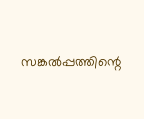സങ്കൽപ്പത്തിന്റെ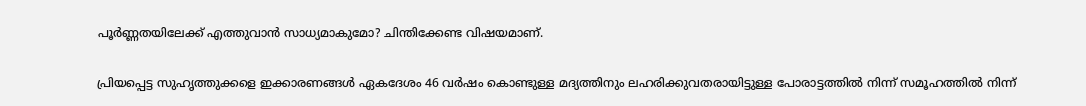പൂർണ്ണതയിലേക്ക് എത്തുവാൻ സാധ്യമാകുമോ? ചിന്തിക്കേണ്ട വിഷയമാണ്.

പ്രിയപ്പെട്ട സുഹൃത്തുക്കളെ ഇക്കാരണങ്ങൾ ഏകദേശം 46 വർഷം കൊണ്ടുള്ള മദ്യത്തിനും ലഹരിക്കുവതരായിട്ടുള്ള പോരാട്ടത്തിൽ നിന്ന് സമൂഹത്തിൽ നിന്ന്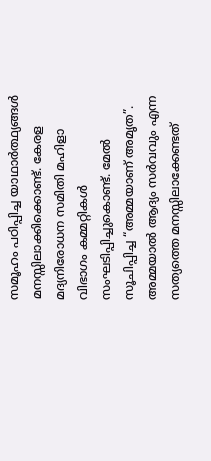സമൂഹം പഠിപ്പിച്ച യാഥാർത്ഥ്യങ്ങൾ മനസ്സിലാക്കിക്കൊണ്ട്. കേരള മദ്യനിരോധന സമിതി മഹിളാ വിഭാഗം കമ്മറ്റികൾ സംഘടിപ്പിച്ചുകൊണ്ട്. മേൽ സൂചിപ്പിച്ച “അമ്മയാണ് അമൃത”. അമ്മയാൽ ആദ്യം സർവവും എന്ന സത്യത്തെ മനസ്സിലാക്കേണ്ടത്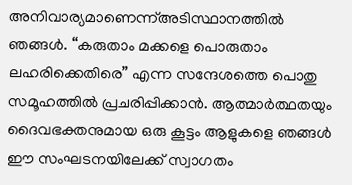അനിവാര്യമാണെന്ന്അടിസ്ഥാനത്തിൽ ഞങ്ങൾ. “കരുതാം മക്കളെ പൊരുതാം ലഹരിക്കെതിരെ” എന്ന സന്ദേശത്തെ പൊതു സമൂഹത്തിൽ പ്രചരിപ്പിക്കാൻ. ആത്മാർത്ഥതയും ദൈവഭക്തനുമായ ഒരു കൂട്ടം ആളുകളെ ഞങ്ങൾ ഈ സംഘടനയിലേക്ക് സ്വാഗതം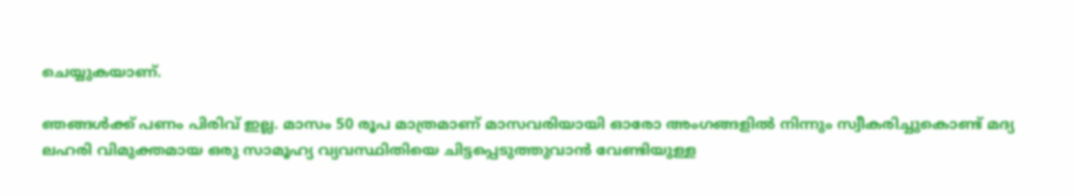ചെയ്യുകയാണ്.

ഞങ്ങൾക്ക് പണം പിരിവ് ഇല്ല. മാസം 50 രൂപ മാത്രമാണ് മാസവരിയായി ഓരോ അംഗങ്ങളിൽ നിന്നും സ്വീകരിച്ചുകൊണ്ട് മദ്യ ലഹരി വിമുക്തമായ ഒരു സാമൂഹ്യ വ്യവസ്ഥിതിയെ ചിട്ടപ്പെടുത്തുവാൻ വേണ്ടിയുള്ള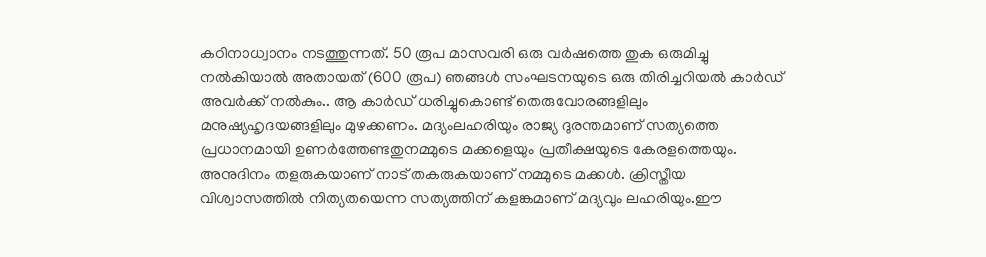കഠിനാധ്വാനം നടത്തുന്നത്. 50 രൂപ മാസവരി ഒരു വർഷത്തെ തുക ഒരുമിച്ചു നൽകിയാൽ അതായത് (600 രൂപ) ഞങ്ങൾ സംഘടനയുടെ ഒരു തിരിച്ചറിയൽ കാർഡ് അവർക്ക് നൽകും.. ആ കാർഡ് ധരിച്ചുകൊണ്ട് തെരുവോരങ്ങളിലും മനുഷ്യഹൃദയങ്ങളിലും മുഴക്കണം. മദ്യംലഹരിയും രാജ്യ ദുരന്തമാണ് സത്യത്തെ പ്രധാനമായി ഉണർത്തേണ്ടതുനമ്മുടെ മക്കളെയും പ്രതീക്ഷയുടെ കേരളത്തെയും. അനുദിനം തളരുകയാണ് നാട് തകരുകയാണ് നമ്മുടെ മക്കൾ. ക്രിസ്തീയ വിശ്വാസത്തിൽ നിത്യതയെന്ന സത്യത്തിന് കളങ്കമാണ് മദ്യവും ലഹരിയും.ഈ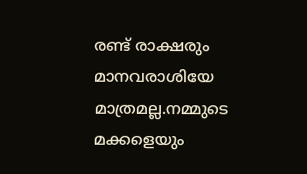രണ്ട് രാക്ഷരും മാനവരാശിയേ മാത്രമല്ല.നമ്മുടെ മക്കളെയും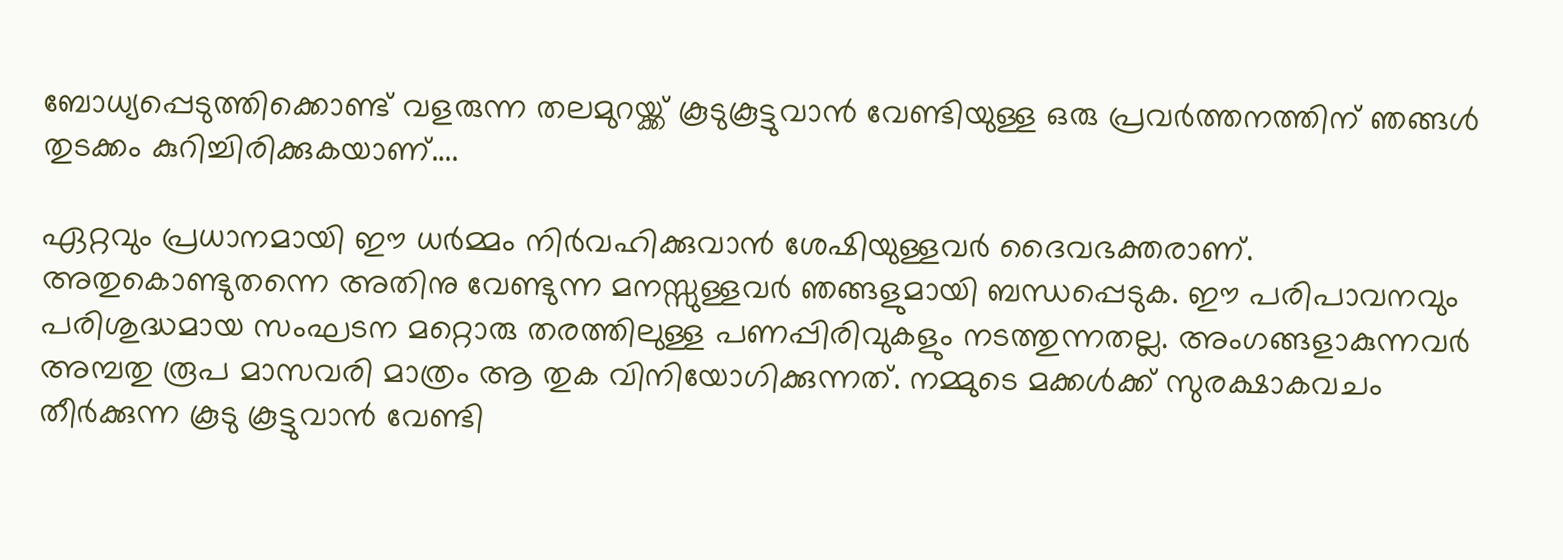ബോധ്യപ്പെടുത്തിക്കൊണ്ട് വളരുന്ന തലമുറയ്ക്ക് കൂടുകൂട്ടുവാൻ വേണ്ടിയുള്ള ഒരു പ്രവർത്തനത്തിന് ഞങ്ങൾ തുടക്കം കുറിച്ചിരിക്കുകയാണ്….

ഏറ്റവും പ്രധാനമായി ഈ ധർമ്മം നിർവഹിക്കുവാൻ ശേഷിയുള്ളവർ ദൈവഭക്തരാണ്. അതുകൊണ്ടുതന്നെ അതിനു വേണ്ടുന്ന മനസ്സുള്ളവർ ഞങ്ങളുമായി ബന്ധപ്പെടുക. ഈ പരിപാവനവും പരിശുദ്ധമായ സംഘടന മറ്റൊരു തരത്തിലുള്ള പണപ്പിരിവുകളും നടത്തുന്നതല്ല. അംഗങ്ങളാകുന്നവർ അമ്പതു രൂപ മാസവരി മാത്രം ആ തുക വിനിയോഗിക്കുന്നത്. നമ്മുടെ മക്കൾക്ക് സുരക്ഷാകവചം തീർക്കുന്ന കൂടു കൂട്ടുവാൻ വേണ്ടി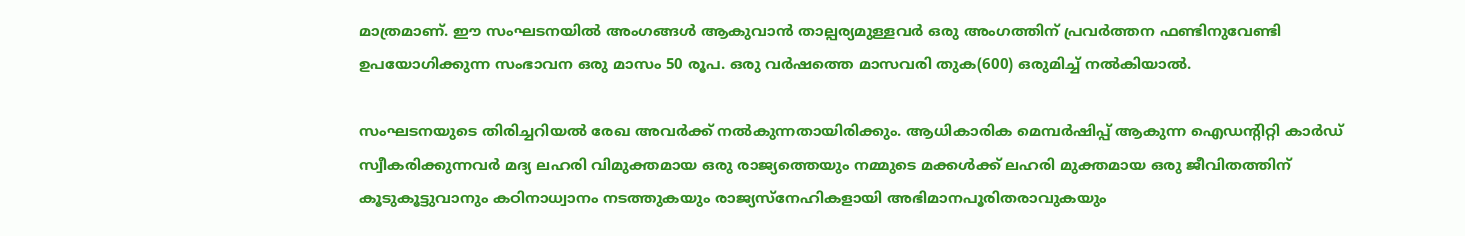മാത്രമാണ്. ഈ സംഘടനയിൽ അംഗങ്ങൾ ആകുവാൻ താല്പര്യമുള്ളവർ ഒരു അംഗത്തിന് പ്രവർത്തന ഫണ്ടിനുവേണ്ടി ഉപയോഗിക്കുന്ന സംഭാവന ഒരു മാസം 50 രൂപ. ഒരു വർഷത്തെ മാസവരി തുക(600) ഒരുമിച്ച് നൽകിയാൽ.

സംഘടനയുടെ തിരിച്ചറിയൽ രേഖ അവർക്ക് നൽകുന്നതായിരിക്കും. ആധികാരിക മെമ്പർഷിപ്പ് ആകുന്ന ഐഡന്റിറ്റി കാർഡ് സ്വീകരിക്കുന്നവർ മദ്യ ലഹരി വിമുക്തമായ ഒരു രാജ്യത്തെയും നമ്മുടെ മക്കൾക്ക് ലഹരി മുക്തമായ ഒരു ജീവിതത്തിന് കൂടുകൂട്ടുവാനും കഠിനാധ്വാനം നടത്തുകയും രാജ്യസ്നേഹികളായി അഭിമാനപൂരിതരാവുകയും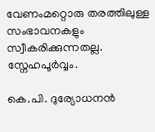വേണംമറ്റൊരു തരത്തിലുള്ള സംഭാവനകളും സ്വീകരിക്കുന്നതല്ല. സ്നേഹപൂർവ്വം.

കെ.പി. ദുര്യോധനൻ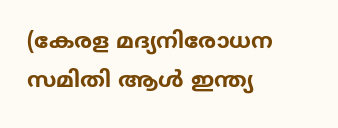(കേരള മദ്യനിരോധന സമിതി ആൾ ഇന്ത്യ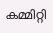കമ്മിറ്റി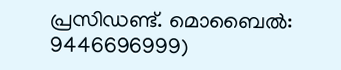പ്രസിഡണ്ട്. മൊബൈൽ: 9446696999)